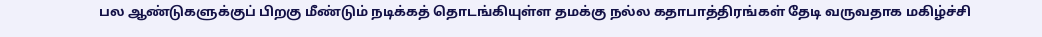பல ஆண்டுகளுக்குப் பிறகு மீண்டும் நடிக்கத் தொடங்கியுள்ள தமக்கு நல்ல கதாபாத்திரங்கள் தேடி வருவதாக மகிழ்ச்சி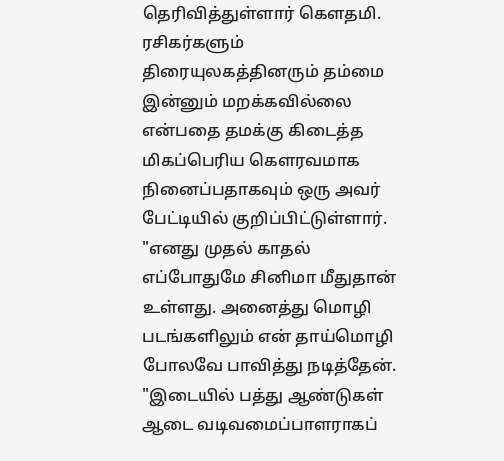தெரிவித்துள்ளார் கௌதமி.
ரசிகர்களும் திரையுலகத்தினரும் தம்மை இன்னும் மறக்கவில்லை என்பதை தமக்கு கிடைத்த மிகப்பெரிய கௌரவமாக நினைப்பதாகவும் ஒரு அவர் பேட்டியில் குறிப்பிட்டுள்ளார்.
"எனது முதல் காதல் எப்போதுமே சினிமா மீதுதான் உள்ளது. அனைத்து மொழி படங்களிலும் என் தாய்மொழி போலவே பாவித்து நடித்தேன்.
"இடையில் பத்து ஆண்டுகள் ஆடை வடிவமைப்பாளராகப்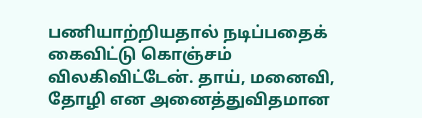பணியாற்றியதால் நடிப்பதைக் கைவிட்டு கொஞ்சம் விலகிவிட்டேன். தாய், மனைவி, தோழி என அனைத்துவிதமான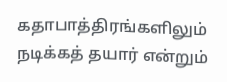கதாபாத்திரங்களிலும் நடிக்கத் தயார் என்றும்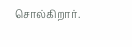சொல்கிறார்.